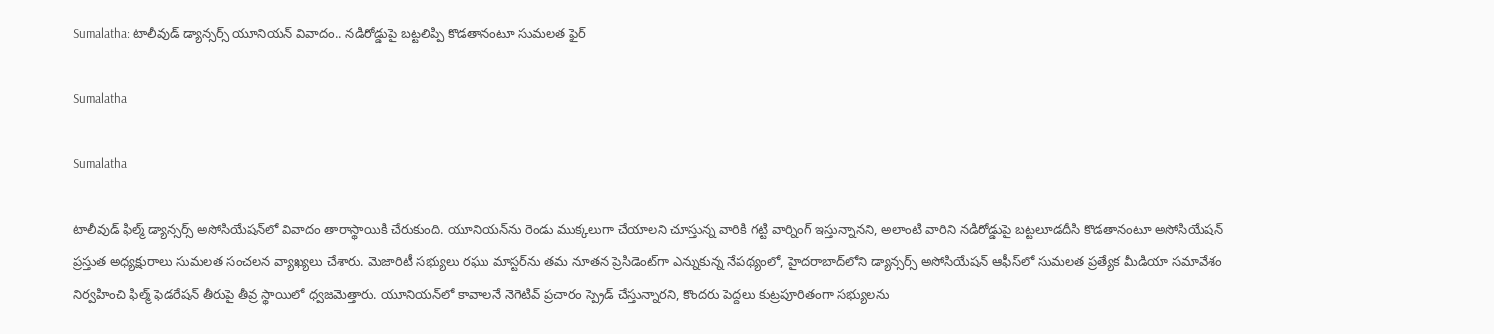Sumalatha: టాలీవుడ్ డ్యాన్సర్స్ యూనియన్‌ వివాదం.. నడిరోడ్డుపై బట్టలిప్పి కొడతానంటూ సుమలత ఫైర్

Sumalatha

Sumalatha

టాలీవుడ్ ఫిల్మ్ డ్యాన్సర్స్ అసోసియేషన్‌లో వివాదం తారాస్థాయికి చేరుకుంది. యూనియన్‌ను రెండు ముక్కలుగా చేయాలని చూస్తున్న వారికి గట్టి వార్నింగ్ ఇస్తున్నానని, అలాంటి వారిని నడిరోడ్డుపై బట్టలూడదీసి కొడతానంటూ అసోసియేషన్ ప్రస్తుత అధ్యక్షురాలు సుమలత సంచలన వ్యాఖ్యలు చేశారు. మెజారిటీ సభ్యులు రఘు మాస్టర్‌ను తమ నూతన ప్రెసిడెంట్‌గా ఎన్నుకున్న నేపథ్యంలో, హైదరాబాద్‌లోని డ్యాన్సర్స్ అసోసియేషన్ ఆఫీస్‌లో సుమలత ప్రత్యేక మీడియా సమావేశం నిర్వహించి ఫిల్మ్ ఫెడరేషన్ తీరుపై తీవ్ర స్థాయిలో ధ్వజమెత్తారు. యూనియన్‌లో కావాలనే నెగెటివ్ ప్రచారం స్ప్రెడ్ చేస్తున్నారని, కొందరు పెద్దలు కుట్రపూరితంగా సభ్యులను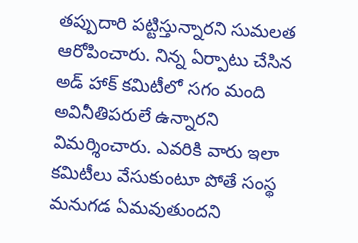తప్పుదారి పట్టిస్తున్నారని సుమలత ఆరోపించారు. నిన్న ఏర్పాటు చేసిన అడ్ హాక్ కమిటీలో సగం మంది అవినీతిపరులే ఉన్నారని విమర్శించారు. ఎవరికి వారు ఇలా కమిటీలు వేసుకుంటూ పోతే సంస్థ మనుగడ ఏమవుతుందని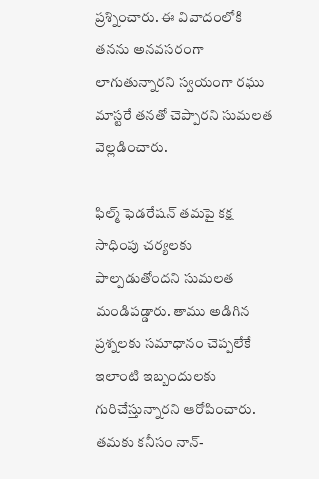ప్రశ్నించారు. ఈ వివాదంలోకి తనను అనవసరంగా లాగుతున్నారని స్వయంగా రఘు మాస్టరే తనతో చెప్పారని సుమలత వెల్లడించారు.

ఫిల్మ్ ఫెడరేషన్ తమపై కక్ష సాధింపు చర్యలకు పాల్పడుతోందని సుమలత మండిపడ్డారు. తాము అడిగిన ప్రశ్నలకు సమాధానం చెప్పలేకే ఇలాంటి ఇబ్బందులకు గురిచేస్తున్నారని ఆరోపించారు. తమకు కనీసం నాన్-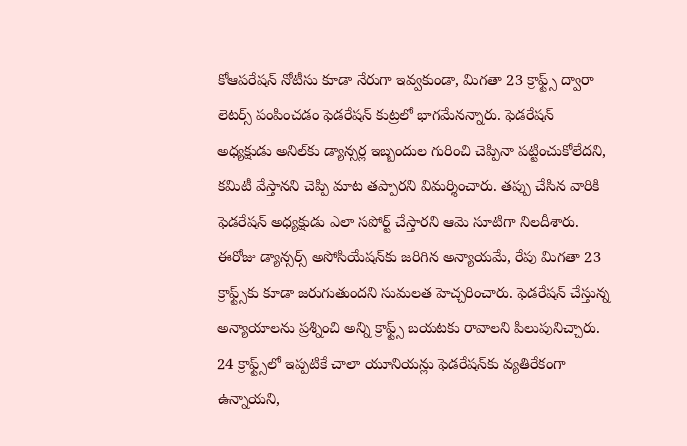కోఆపరేషన్ నోటీసు కూడా నేరుగా ఇవ్వకుండా, మిగతా 23 క్రాఫ్ట్స్ ద్వారా లెటర్స్ పంపించడం ఫెడరేషన్ కుట్రలో భాగమేనన్నారు. ఫెడరేషన్ అధ్యక్షుడు అనిల్‌కు డ్యాన్సర్ల ఇబ్బందుల గురించి చెప్పినా పట్టించుకోలేదని, కమిటీ వేస్తానని చెప్పి మాట తప్పారని విమర్శించారు. తప్పు చేసిన వారికి ఫెడరేషన్ అధ్యక్షుడు ఎలా సపోర్ట్ చేస్తారని ఆమె సూటిగా నిలదీశారు. ఈరోజు డ్యాన్సర్స్ అసోసియేషన్‌కు జరిగిన అన్యాయమే, రేపు మిగతా 23 క్రాఫ్ట్స్‌కు కూడా జరుగుతుందని సుమలత హెచ్చరించారు. ఫెడరేషన్ చేస్తున్న అన్యాయాలను ప్రశ్నించి అన్ని క్రాఫ్ట్స్ బయటకు రావాలని పిలుపునిచ్చారు. 24 క్రాఫ్ట్స్‌లో ఇప్పటికే చాలా యూనియన్లు ఫెడరేషన్‌కు వ్యతిరేకంగా ఉన్నాయని,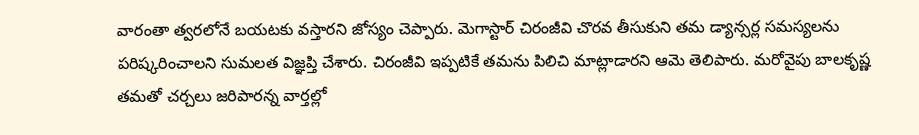వారంతా త్వరలోనే బయటకు వస్తారని జోస్యం చెప్పారు. మెగాస్టార్ చిరంజీవి చొరవ తీసుకుని తమ డ్యాన్సర్ల సమస్యలను పరిష్కరించాలని సుమలత విజ్ఞప్తి చేశారు. చిరంజీవి ఇప్పటికే తమను పిలిచి మాట్లాడారని ఆమె తెలిపారు. మరోవైపు బాలకృష్ణ తమతో చర్చలు జరిపారన్న వార్తల్లో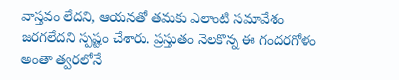వాస్తవం లేదని, ఆయనతో తమకు ఎలాంటి సమావేశం జరగలేదని స్పష్టం చేశారు. ప్రస్తుతం నెలకొన్న ఈ గందరగోళం అంతా త్వరలోనే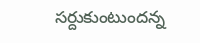సర్దుకుంటుందన్న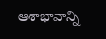ఆశాభావాన్ని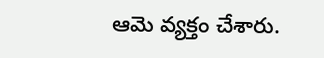ఆమె వ్యక్తం చేశారు.